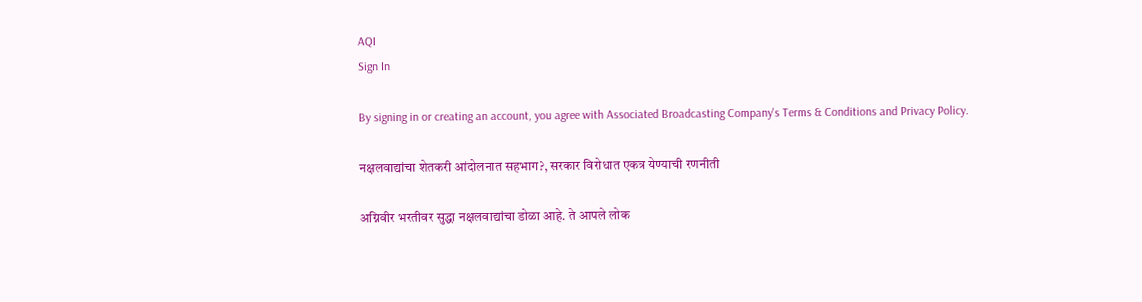AQI
Sign In

By signing in or creating an account, you agree with Associated Broadcasting Company's Terms & Conditions and Privacy Policy.

नक्षलवाद्यांचा शेतकरी आंदोलनात सहभाग?, सरकार विरोधात एकत्र येण्याची रणनीती

अग्निवीर भरतीवर सुद्धा नक्षलवाद्यांचा डोळा आहे. ते आपले लोक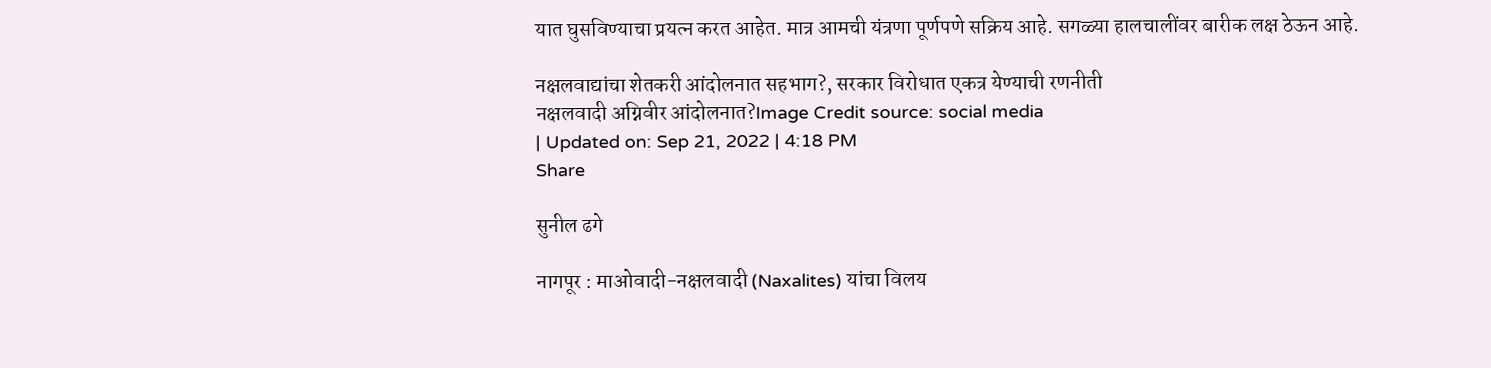यात घुसविण्याचा प्रयत्न करत आहेत. मात्र आमची यंत्रणा पूर्णपणे सक्रिय आहे. सगळ्या हालचालींवर बारीक लक्ष ठेऊन आहे.

नक्षलवाद्यांचा शेतकरी आंदोलनात सहभाग?, सरकार विरोधात एकत्र येण्याची रणनीती
नक्षलवादी अग्निवीर आंदोलनात?Image Credit source: social media
| Updated on: Sep 21, 2022 | 4:18 PM
Share

सुनील ढगे

नागपूर : माओवादी-नक्षलवादी (Naxalites) यांचा विलय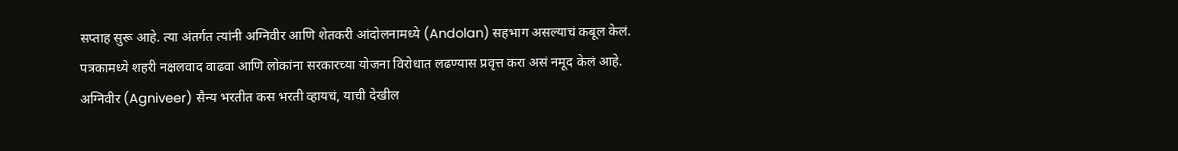सप्ताह सुरू आहे. त्या अंतर्गत त्यांनी अग्निवीर आणि शेतकरी आंदोलनामध्ये (Andolan) सहभाग असल्याचं कबूल केलं. पत्रकामध्ये शहरी नक्षलवाद वाढवा आणि लोकांना सरकारच्या योजना विरोधात लढण्यास प्रवृत्त करा असं नमूद केलं आहे. अग्निवीर (Agniveer) सैन्य भरतीत कस भरती व्हायचं, याची देखील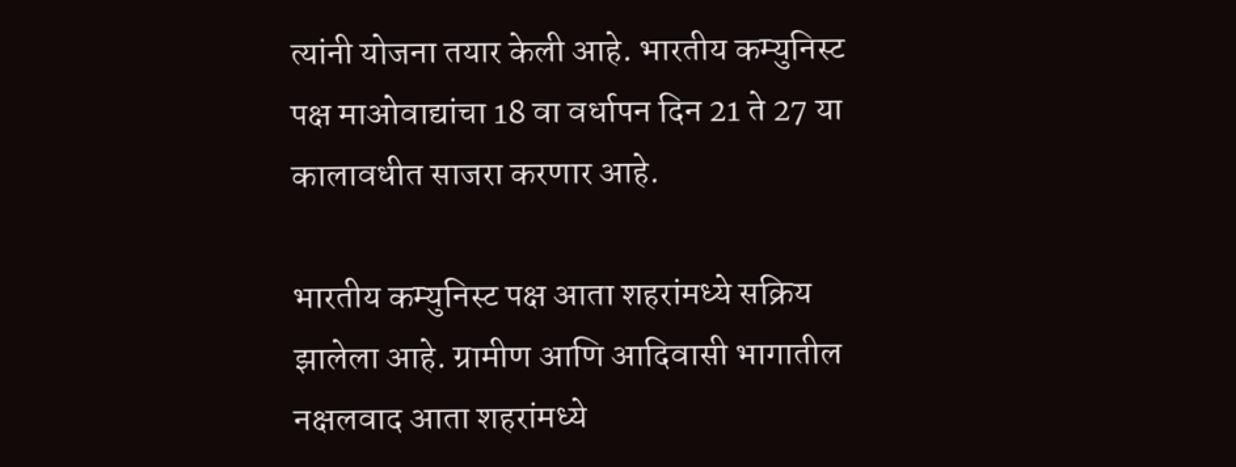त्यांनी योजना तयार केली आहे. भारतीय कम्युनिस्ट पक्ष माओवाद्यांचा 18 वा वर्धापन दिन 21 ते 27 या कालावधीत साजरा करणार आहे.

भारतीय कम्युनिस्ट पक्ष आता शहरांमध्ये सक्रिय झालेला आहे. ग्रामीण आणि आदिवासी भागातील नक्षलवाद आता शहरांमध्ये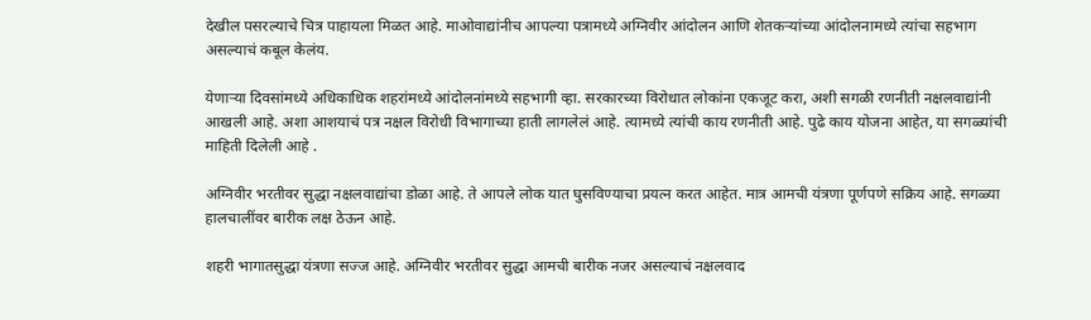देखील पसरल्याचे चित्र पाहायला मिळत आहे. माओवाद्यांनीच आपल्या पत्रामध्ये अग्निवीर आंदोलन आणि शेतकऱ्यांच्या आंदोलनामध्ये त्यांचा सहभाग असल्याचं कबूल केलंय.

येणाऱ्या दिवसांमध्ये अधिकाधिक शहरांमध्ये आंदोलनांमध्ये सहभागी व्हा. सरकारच्या विरोधात लोकांना एकजूट करा, अशी सगळी रणनीती नक्षलवाद्यांनी आखली आहे. अशा आशयाचं पत्र नक्षल विरोधी विभागाच्या हाती लागलेलं आहे. त्यामध्ये त्यांची काय रणनीती आहे. पुढे काय योजना आहेत, या सगळ्यांची माहिती दिलेली आहे .

अग्निवीर भरतीवर सुद्धा नक्षलवाद्यांचा डोळा आहे. ते आपले लोक यात घुसविण्याचा प्रयत्न करत आहेत. मात्र आमची यंत्रणा पूर्णपणे सक्रिय आहे. सगळ्या हालचालींवर बारीक लक्ष ठेऊन आहे.

शहरी भागातसुद्धा यंत्रणा सज्ज आहे. अग्निवीर भरतीवर सुद्धा आमची बारीक नजर असल्याचं नक्षलवाद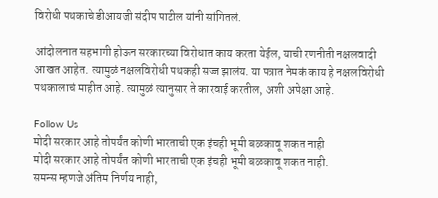विरोधी पथकाचे डीआयजी संदीप पाटील यांनी सांगितलं.

आंदोलनात सहभागी होऊन सरकारच्या विरोधात काय करता येईल, याची रणनीती नक्षलवादी आखत आहेत. त्यामुळं नक्षलविरोधी पथकही सज्ज झालंय. या पत्रात नेमकं काय हे नक्षलविरोधी पथकालाचं माहीत आहे. त्यामुळं त्यानुसार ते कारवाई करतील, अशी अपेक्षा आहे.

Follow Us
मोदी सरकार आहे तोपर्यंत कोणी भारताची एक इंचही भूमी बळकावू शकत नाही
मोदी सरकार आहे तोपर्यंत कोणी भारताची एक इंचही भूमी बळकावू शकत नाही.
समन्स म्हणजे अंतिम निर्णय नाही,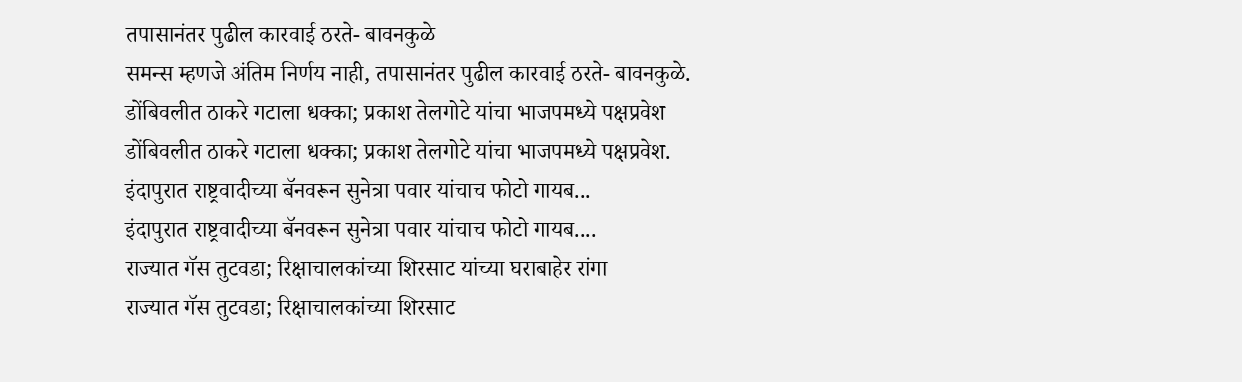तपासानंतर पुढील कारवाई ठरते- बावनकुळे
समन्स म्हणजे अंतिम निर्णय नाही, तपासानंतर पुढील कारवाई ठरते- बावनकुळे.
डोंबिवलीत ठाकरे गटाला धक्का; प्रकाश तेलगोटे यांचा भाजपमध्ये पक्षप्रवेश
डोंबिवलीत ठाकरे गटाला धक्का; प्रकाश तेलगोटे यांचा भाजपमध्ये पक्षप्रवेश.
इंदापुरात राष्ट्रवादीच्या बॅनवरून सुनेत्रा पवार यांचाच फोटो गायब...
इंदापुरात राष्ट्रवादीच्या बॅनवरून सुनेत्रा पवार यांचाच फोटो गायब....
राज्यात गॅस तुटवडा; रिक्षाचालकांच्या शिरसाट यांच्या घराबाहेर रांगा
राज्यात गॅस तुटवडा; रिक्षाचालकांच्या शिरसाट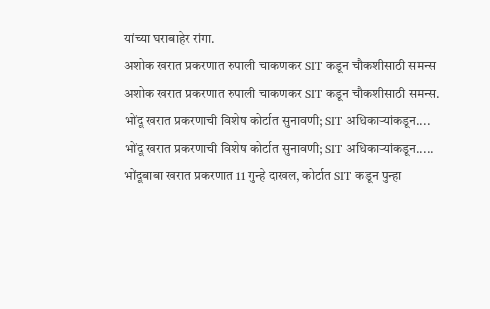यांच्या घराबाहेर रांगा.
अशोक खरात प्रकरणात रुपाली चाकणकर SIT कडून चौकशीसाठी समन्स
अशोक खरात प्रकरणात रुपाली चाकणकर SIT कडून चौकशीसाठी समन्स.
भोंदू खरात प्रकरणाची विशेष कोर्टात सुनावणी; SIT अधिकाऱ्यांकडून....
भोंदू खरात प्रकरणाची विशेष कोर्टात सुनावणी; SIT अधिकाऱ्यांकडून.....
भोंदूबाबा खरात प्रकरणात 11 गुन्हे दाखल, कोर्टात SIT कडून पुन्हा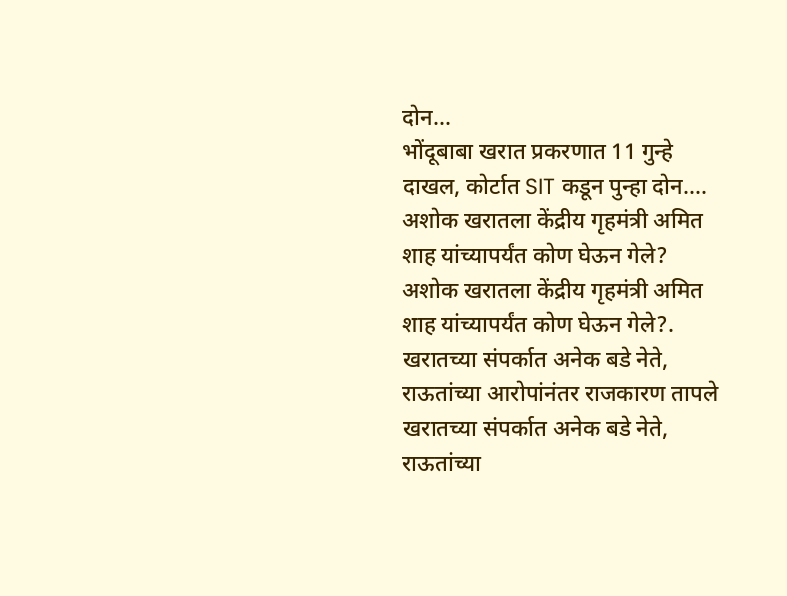दोन...
भोंदूबाबा खरात प्रकरणात 11 गुन्हे दाखल, कोर्टात SIT कडून पुन्हा दोन....
अशोक खरातला केंद्रीय गृहमंत्री अमित शाह यांच्यापर्यंत कोण घेऊन गेले?
अशोक खरातला केंद्रीय गृहमंत्री अमित शाह यांच्यापर्यंत कोण घेऊन गेले?.
खरातच्या संपर्कात अनेक बडे नेते, राऊतांच्या आरोपांनंतर राजकारण तापले
खरातच्या संपर्कात अनेक बडे नेते, राऊतांच्या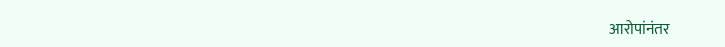आरोपांनंतर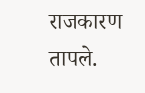राजकारण तापले.